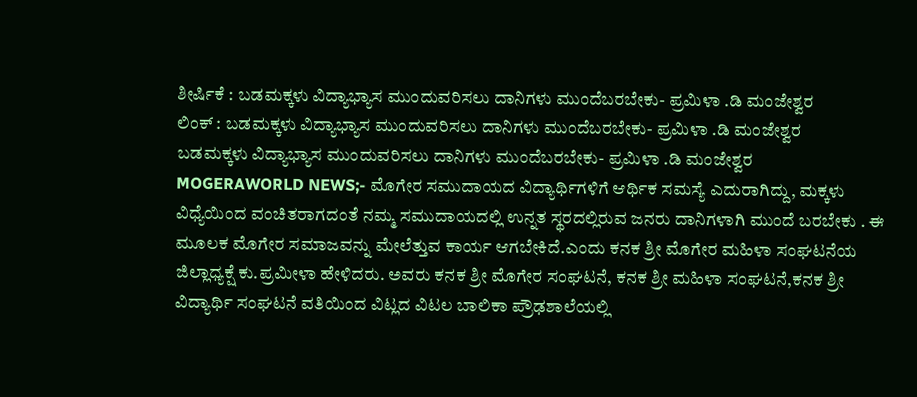ಶೀರ್ಷಿಕೆ : ಬಡಮಕ್ಕಳು ವಿದ್ಯಾಭ್ಯಾಸ ಮುಂದುವರಿಸಲು ದಾನಿಗಳು ಮುಂದೆಬರಬೇಕು- ಪ್ರಮಿಳಾ .ಡಿ ಮಂಜೇಶ್ವರ
ಲಿಂಕ್ : ಬಡಮಕ್ಕಳು ವಿದ್ಯಾಭ್ಯಾಸ ಮುಂದುವರಿಸಲು ದಾನಿಗಳು ಮುಂದೆಬರಬೇಕು- ಪ್ರಮಿಳಾ .ಡಿ ಮಂಜೇಶ್ವರ
ಬಡಮಕ್ಕಳು ವಿದ್ಯಾಭ್ಯಾಸ ಮುಂದುವರಿಸಲು ದಾನಿಗಳು ಮುಂದೆಬರಬೇಕು- ಪ್ರಮಿಳಾ .ಡಿ ಮಂಜೇಶ್ವರ
MOGERAWORLD NEWS;- ಮೊಗೇರ ಸಮುದಾಯದ ವಿದ್ಯಾರ್ಥಿಗಳಿಗೆ ಆರ್ಥಿಕ ಸಮಸ್ಯೆ ಎದುರಾಗಿದ್ದು, ಮಕ್ಕಳು ವಿಧ್ಯೆಯಿಂದ ವಂಚಿತರಾಗದಂತೆ ನಮ್ಮ ಸಮುದಾಯದಲ್ಲಿ ಉನ್ನತ ಸ್ಥರದಲ್ಲಿರುವ ಜನರು ದಾನಿಗಳಾಗಿ ಮುಂದೆ ಬರಬೇಕು . ಈ ಮೂಲಕ ಮೊಗೇರ ಸಮಾಜವನ್ನು ಮೇಲೆತ್ತುವ ಕಾರ್ಯ ಆಗಬೇಕಿದೆ.ಎಂದು ಕನಕ ಶ್ರೀ ಮೊಗೇರ ಮಹಿಳಾ ಸಂಘಟನೆಯ ಜಿಲ್ಲಾಧ್ಯಕ್ಷೆ ಕು.ಪ್ರಮೀಳಾ ಹೇಳಿದರು. ಅವರು ಕನಕ ಶ್ರೀ ಮೊಗೇರ ಸಂಘಟನೆ, ಕನಕ ಶ್ರೀ ಮಹಿಳಾ ಸಂಘಟನೆ,ಕನಕ ಶ್ರೀ ವಿದ್ಯಾರ್ಥಿ ಸಂಘಟನೆ ವತಿಯಿಂದ ವಿಟ್ಲದ ವಿಟಲ ಬಾಲಿಕಾ ಪ್ರೌಢಶಾಲೆಯಲ್ಲಿ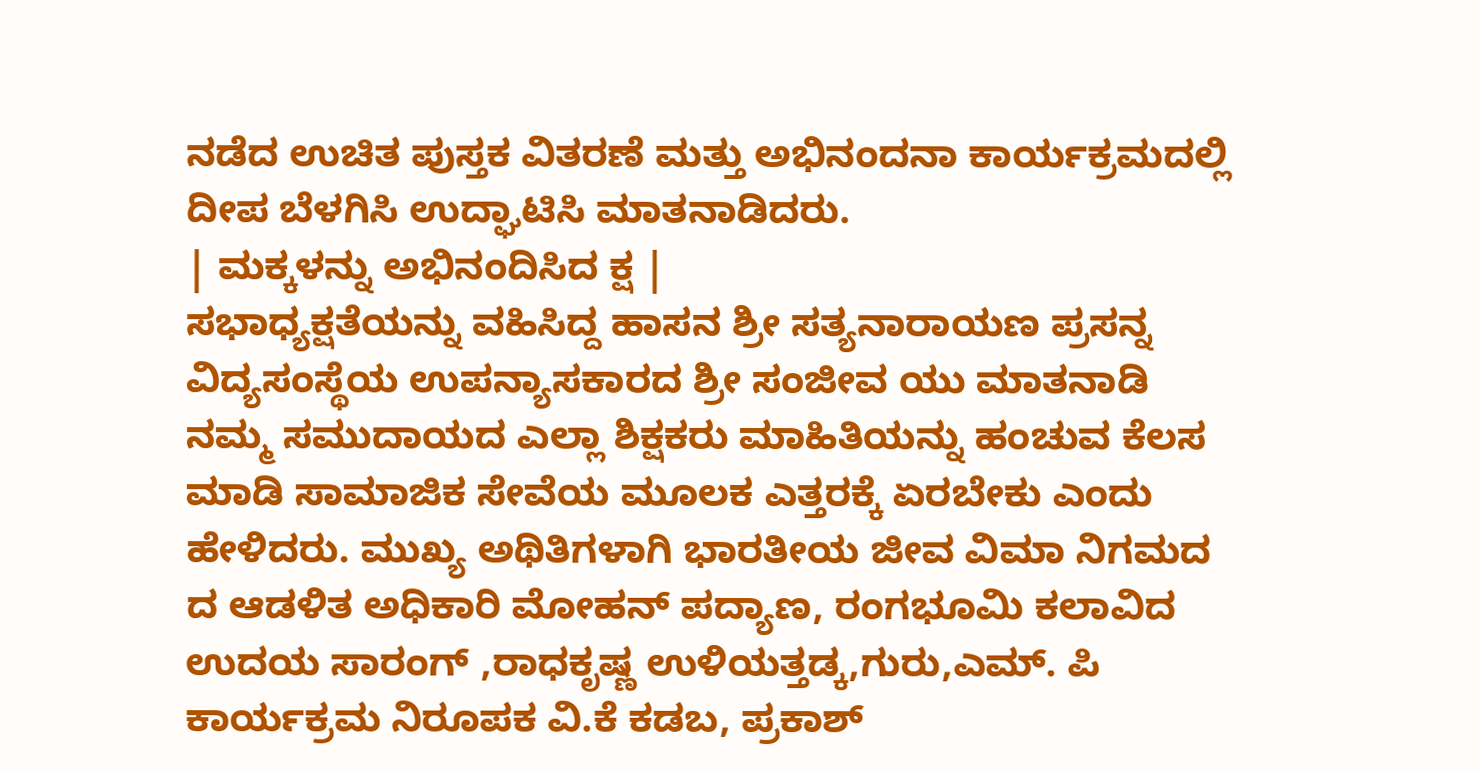ನಡೆದ ಉಚಿತ ಪುಸ್ತಕ ವಿತರಣೆ ಮತ್ತು ಅಭಿನಂದನಾ ಕಾರ್ಯಕ್ರಮದಲ್ಲಿ ದೀಪ ಬೆಳಗಿಸಿ ಉದ್ಘಾಟಿಸಿ ಮಾತನಾಡಿದರು.
| ಮಕ್ಕಳನ್ನು ಅಭಿನಂದಿಸಿದ ಕ್ಷ |
ಸಭಾಧ್ಯಕ್ಷತೆಯನ್ನು ವಹಿಸಿದ್ದ ಹಾಸನ ಶ್ರೀ ಸತ್ಯನಾರಾಯಣ ಪ್ರಸನ್ನ ವಿದ್ಯಸಂಸ್ಥೆಯ ಉಪನ್ಯಾಸಕಾರದ ಶ್ರೀ ಸಂಜೀವ ಯು ಮಾತನಾಡಿ ನಮ್ಮ ಸಮುದಾಯದ ಎಲ್ಲಾ ಶಿಕ್ಷಕರು ಮಾಹಿತಿಯನ್ನು ಹಂಚುವ ಕೆಲಸ ಮಾಡಿ ಸಾಮಾಜಿಕ ಸೇವೆಯ ಮೂಲಕ ಎತ್ತರಕ್ಕೆ ಏರಬೇಕು ಎಂದು ಹೇಳಿದರು. ಮುಖ್ಯ ಅಥಿತಿಗಳಾಗಿ ಭಾರತೀಯ ಜೀವ ವಿಮಾ ನಿಗಮದ ದ ಆಡಳಿತ ಅಧಿಕಾರಿ ಮೋಹನ್ ಪದ್ಯಾಣ, ರಂಗಭೂಮಿ ಕಲಾವಿದ ಉದಯ ಸಾರಂಗ್ ,ರಾಧಕೃಷ್ಣ ಉಳಿಯತ್ತಡ್ಕ,ಗುರು,ಎಮ್. ಪಿ ಕಾರ್ಯಕ್ರಮ ನಿರೂಪಕ ವಿ.ಕೆ ಕಡಬ, ಪ್ರಕಾಶ್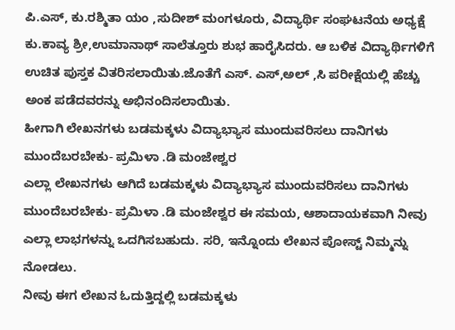ಪಿ.ಎಸ್, ಕು.ರಶ್ಮಿತಾ ಯಂ ,ಸುದೀಶ್ ಮಂಗಳೂರು, ವಿದ್ಯಾರ್ಥಿ ಸಂಘಟನೆಯ ಅಧ್ಯಕ್ಷೆ ಕು.ಕಾವ್ಯ ಶ್ರೀ,ಉಮಾನಾಥ್ ಸಾಲೆತ್ತೂರು ಶುಭ ಹಾರೈಸಿದರು. ಆ ಬಳಿಕ ವಿದ್ಯಾರ್ಥಿಗಳಿಗೆ ಉಚಿತ ಪುಸ್ತಕ ವಿತರಿಸಲಾಯಿತು.ಜೊತೆಗೆ ಎಸ್. ಎಸ್,ಅಲ್ ,ಸಿ ಪರೀಕ್ಷೆಯಲ್ಲಿ ಹೆಚ್ಚು ಅಂಕ ಪಡೆದವರನ್ನು ಅಭಿನಂದಿಸಲಾಯಿತು.
ಹೀಗಾಗಿ ಲೇಖನಗಳು ಬಡಮಕ್ಕಳು ವಿದ್ಯಾಭ್ಯಾಸ ಮುಂದುವರಿಸಲು ದಾನಿಗಳು ಮುಂದೆಬರಬೇಕು- ಪ್ರಮಿಳಾ .ಡಿ ಮಂಜೇಶ್ವರ
ಎಲ್ಲಾ ಲೇಖನಗಳು ಆಗಿದೆ ಬಡಮಕ್ಕಳು ವಿದ್ಯಾಭ್ಯಾಸ ಮುಂದುವರಿಸಲು ದಾನಿಗಳು ಮುಂದೆಬರಬೇಕು- ಪ್ರಮಿಳಾ .ಡಿ ಮಂಜೇಶ್ವರ ಈ ಸಮಯ, ಆಶಾದಾಯಕವಾಗಿ ನೀವು ಎಲ್ಲಾ ಲಾಭಗಳನ್ನು ಒದಗಿಸಬಹುದು. ಸರಿ, ಇನ್ನೊಂದು ಲೇಖನ ಪೋಸ್ಟ್ ನಿಮ್ಮನ್ನು ನೋಡಲು.
ನೀವು ಈಗ ಲೇಖನ ಓದುತ್ತಿದ್ದಲ್ಲಿ ಬಡಮಕ್ಕಳು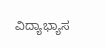ವಿದ್ಯಾಭ್ಯಾಸ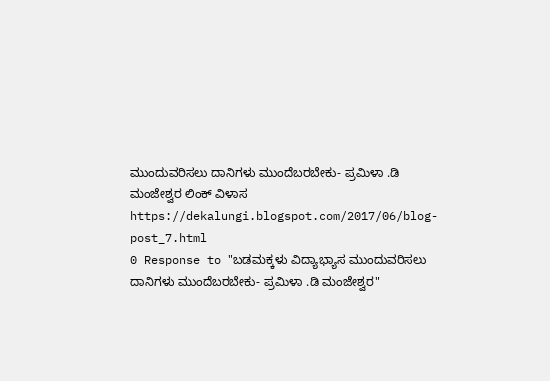ಮುಂದುವರಿಸಲು ದಾನಿಗಳು ಮುಂದೆಬರಬೇಕು- ಪ್ರಮಿಳಾ .ಡಿ ಮಂಜೇಶ್ವರ ಲಿಂಕ್ ವಿಳಾಸ https://dekalungi.blogspot.com/2017/06/blog-post_7.html
0 Response to "ಬಡಮಕ್ಕಳು ವಿದ್ಯಾಭ್ಯಾಸ ಮುಂದುವರಿಸಲು ದಾನಿಗಳು ಮುಂದೆಬರಬೇಕು- ಪ್ರಮಿಳಾ .ಡಿ ಮಂಜೇಶ್ವರ"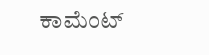ಕಾಮೆಂಟ್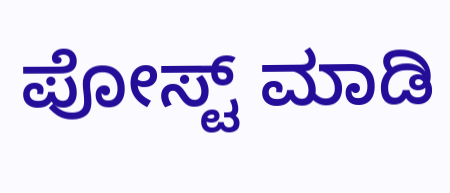ಪೋಸ್ಟ್ ಮಾಡಿ